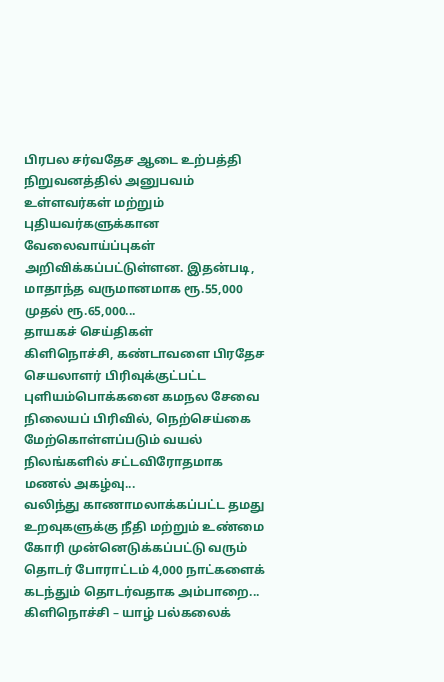பிரபல சர்வதேச ஆடை உற்பத்தி நிறுவனத்தில் அனுபவம் உள்ளவர்கள் மற்றும் புதியவர்களுக்கான வேலைவாய்ப்புகள் அறிவிக்கப்பட்டுள்ளன. இதன்படி, மாதாந்த வருமானமாக ரூ.55,000 முதல் ரூ.65,000...
தாயகச் செய்திகள்
கிளிநொச்சி, கண்டாவளை பிரதேச செயலாளர் பிரிவுக்குட்பட்ட புளியம்பொக்கனை கமநல சேவை நிலையப் பிரிவில், நெற்செய்கை மேற்கொள்ளப்படும் வயல் நிலங்களில் சட்டவிரோதமாக மணல் அகழ்வு...
வலிந்து காணாமலாக்கப்பட்ட தமது உறவுகளுக்கு நீதி மற்றும் உண்மை கோரி முன்னெடுக்கப்பட்டு வரும் தொடர் போராட்டம் 4,000 நாட்களைக் கடந்தும் தொடர்வதாக அம்பாறை...
கிளிநொச்சி – யாழ் பல்கலைக்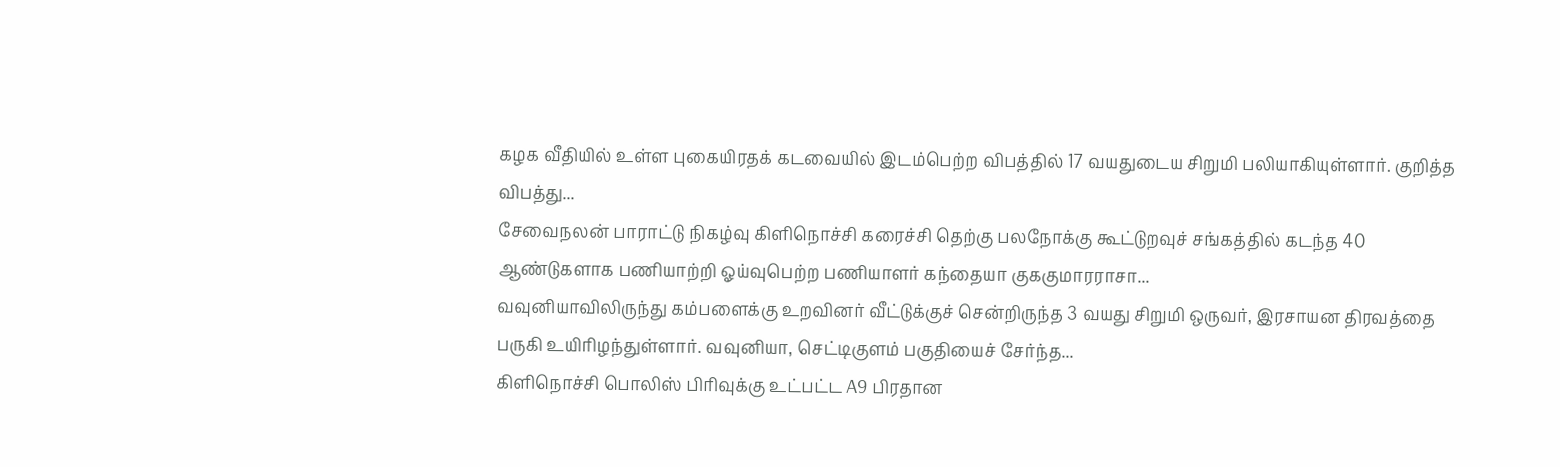கழக வீதியில் உள்ள புகையிரதக் கடவையில் இடம்பெற்ற விபத்தில் 17 வயதுடைய சிறுமி பலியாகியுள்ளார். குறித்த விபத்து...
சேவைநலன் பாராட்டு நிகழ்வு கிளிநொச்சி கரைச்சி தெற்கு பலநோக்கு கூட்டுறவுச் சங்கத்தில் கடந்த 40 ஆண்டுகளாக பணியாற்றி ஓய்வுபெற்ற பணியாளர் கந்தையா குககுமாரராசா...
வவுனியாவிலிருந்து கம்பளைக்கு உறவினர் வீட்டுக்குச் சென்றிருந்த 3 வயது சிறுமி ஒருவர், இரசாயன திரவத்தை பருகி உயிரிழந்துள்ளார். வவுனியா, செட்டிகுளம் பகுதியைச் சேர்ந்த...
கிளிநொச்சி பொலிஸ் பிரிவுக்கு உட்பட்ட A9 பிரதான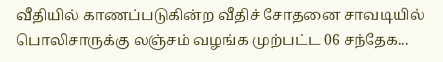வீதியில் காணப்படுகின்ற வீதிச் சோதனை சாவடியில் பொலிசாருக்கு லஞ்சம் வழங்க முற்பட்ட 06 சந்தேக...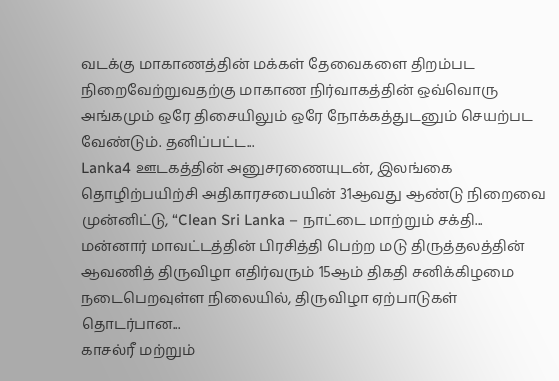வடக்கு மாகாணத்தின் மக்கள் தேவைகளை திறம்பட நிறைவேற்றுவதற்கு மாகாண நிர்வாகத்தின் ஒவ்வொரு அங்கமும் ஒரே திசையிலும் ஒரே நோக்கத்துடனும் செயற்பட வேண்டும். தனிப்பட்ட...
Lanka4 ஊடகத்தின் அனுசரணையுடன், இலங்கை தொழிற்பயிற்சி அதிகாரசபையின் 31ஆவது ஆண்டு நிறைவை முன்னிட்டு, “Clean Sri Lanka – நாட்டை மாற்றும் சக்தி...
மன்னார் மாவட்டத்தின் பிரசித்தி பெற்ற மடு திருத்தலத்தின் ஆவணித் திருவிழா எதிர்வரும் 15ஆம் திகதி சனிக்கிழமை நடைபெறவுள்ள நிலையில், திருவிழா ஏற்பாடுகள் தொடர்பான...
காசல்ரீ மற்றும்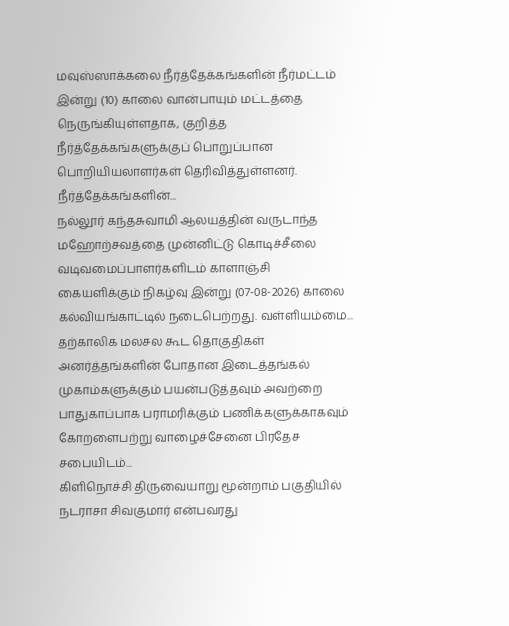மவுஸ்ஸாக்கலை நீர்த்தேக்கங்களின் நீர்மட்டம் இன்று (10) காலை வான்பாயும் மட்டத்தை நெருங்கியுள்ளதாக, குறித்த நீர்த்தேக்கங்களுக்குப் பொறுப்பான பொறியியலாளர்கள் தெரிவித்துள்ளனர். நீர்த்தேக்கங்களின்...
நல்லூர் கந்தசுவாமி ஆலயத்தின் வருடாந்த மஹோற்சவத்தை முன்னிட்டு கொடிச்சீலை வடிவமைப்பாளர்களிடம் காளாஞ்சி கையளிக்கும் நிகழ்வு இன்று (07-08-2026) காலை கல்வியங்காட்டில் நடைபெற்றது. வள்ளியம்மை...
தற்காலிக மலசல கூட தொகுதிகள் அனர்த்தங்களின் போதான இடைத்தங்கல் முகாம்களுக்கும் பயன்படுத்தவும் அவற்றை பாதுகாப்பாக பராமரிக்கும் பணிக்களுக்காகவும் கோறளைபற்று வாழைச்சேனை பிரதேச சபையிடம்...
கிளிநொச்சி திருவையாறு மூன்றாம் பகுதியில் நடராசா சிவகுமார் என்பவரது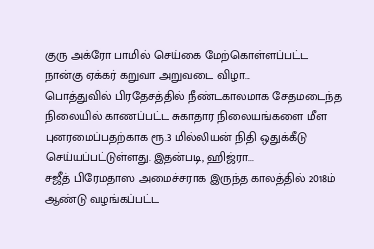குரு அக்ரோ பாமில் செய்கை மேற்கொள்ளப்பட்ட நான்கு ஏக்கர் கறுவா அறுவடை விழா...
பொத்துவில் பிரதேசத்தில் நீண்டகாலமாக சேதமடைந்த நிலையில் காணப்பட்ட சுகாதார நிலையங்களை மீள புனரமைப்பதற்காக ரூ.3 மில்லியன் நிதி ஒதுக்கீடு செய்யப்பட்டுள்ளது. இதன்படி, ஹிஜ்ரா...
சஜீத் பிரேமதாஸ அமைச்சராக இருந்த காலத்தில் 2018ம் ஆண்டு வழங்கப்பட்ட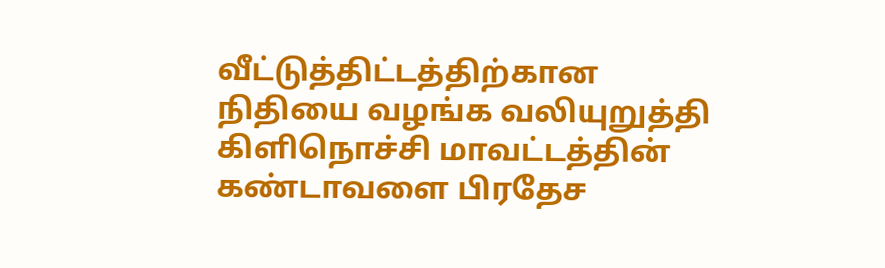வீட்டுத்திட்டத்திற்கான நிதியை வழங்க வலியுறுத்தி கிளிநொச்சி மாவட்டத்தின் கண்டாவளை பிரதேச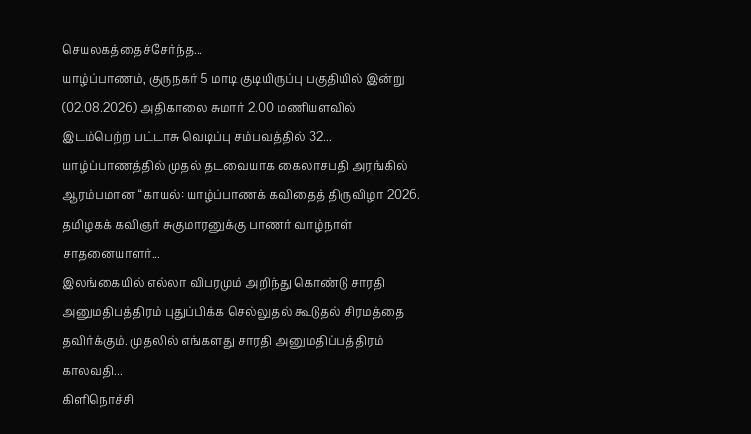செயலகத்தைச்சேர்ந்த...
யாழ்ப்பாணம், குருநகர் 5 மாடி குடியிருப்பு பகுதியில் இன்று (02.08.2026) அதிகாலை சுமார் 2.00 மணியளவில் இடம்பெற்ற பட்டாசு வெடிப்பு சம்பவத்தில் 32...
யாழ்ப்பாணத்தில் முதல் தடவையாக கைலாசபதி அரங்கில் ஆரம்பமான “காயல்: யாழ்ப்பாணக் கவிதைத் திருவிழா 2026. தமிழகக் கவிஞர் சுகுமாரனுக்கு பாணர் வாழ்நாள் சாதனையாளர்...
இலங்கையில் எல்லா விபரமும் அறிந்து கொண்டு சாரதி அனுமதிபத்திரம் புதுப்பிக்க செல்லுதல் கூடுதல் சிரமத்தை தவிர்க்கும். முதலில் எங்களது சாரதி அனுமதிப்பத்திரம் காலவதி...
கிளிநொச்சி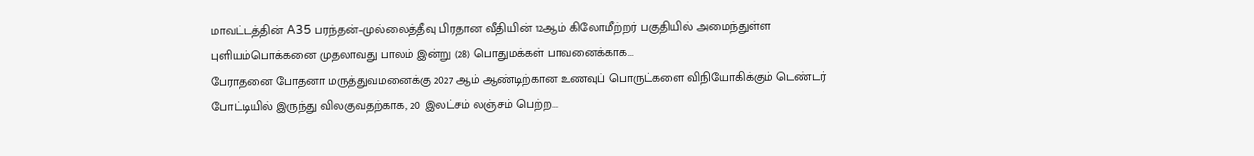மாவட்டத்தின் A35 பரந்தன்–முல்லைத்தீவு பிரதான வீதியின் 12ஆம் கிலோமீற்றர் பகுதியில் அமைந்துள்ள புளியம்பொக்கனை முதலாவது பாலம் இன்று (28) பொதுமக்கள் பாவனைக்காக...
பேராதனை போதனா மருத்துவமனைக்கு 2027 ஆம் ஆண்டிற்கான உணவுப் பொருட்களை விநியோகிக்கும் டெண்டர் போட்டியில் இருந்து விலகுவதற்காக, 20 இலட்சம் லஞ்சம் பெற்ற...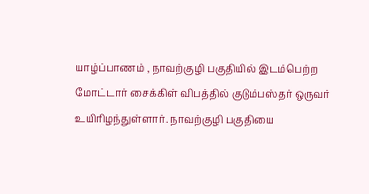யாழ்ப்பாணம் , நாவற்குழி பகுதியில் இடம்பெற்ற மோட்டார் சைக்கிள் விபத்தில் குடும்பஸ்தர் ஒருவர் உயிரிழந்துள்ளார். நாவற்குழி பகுதியை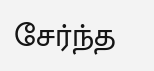சேர்ந்த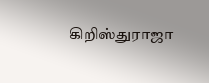கிறிஸ்துராஜா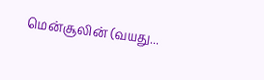மென்சூலின் (வயது...